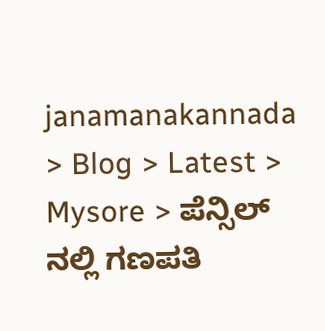janamanakannada > Blog > Latest > Mysore > ಪೆನ್ಸಿಲ್ ನಲ್ಲಿ ಗಣಪತಿ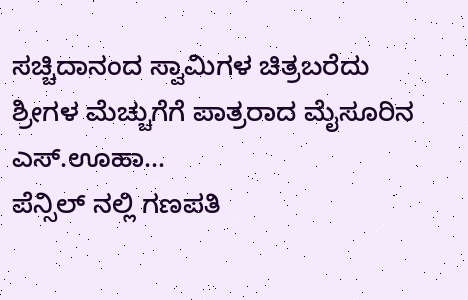ಸಚ್ಚಿದಾನಂದ ಸ್ವಾಮಿಗಳ ಚಿತ್ರಬರೆದು ಶ್ರೀಗಳ ಮೆಚ್ಚುಗೆಗೆ ಪಾತ್ರರಾದ ಮೈಸೂರಿನ ಎಸ್.ಊಹಾ…
ಪೆನ್ಸಿಲ್ ನಲ್ಲಿ ಗಣಪತಿ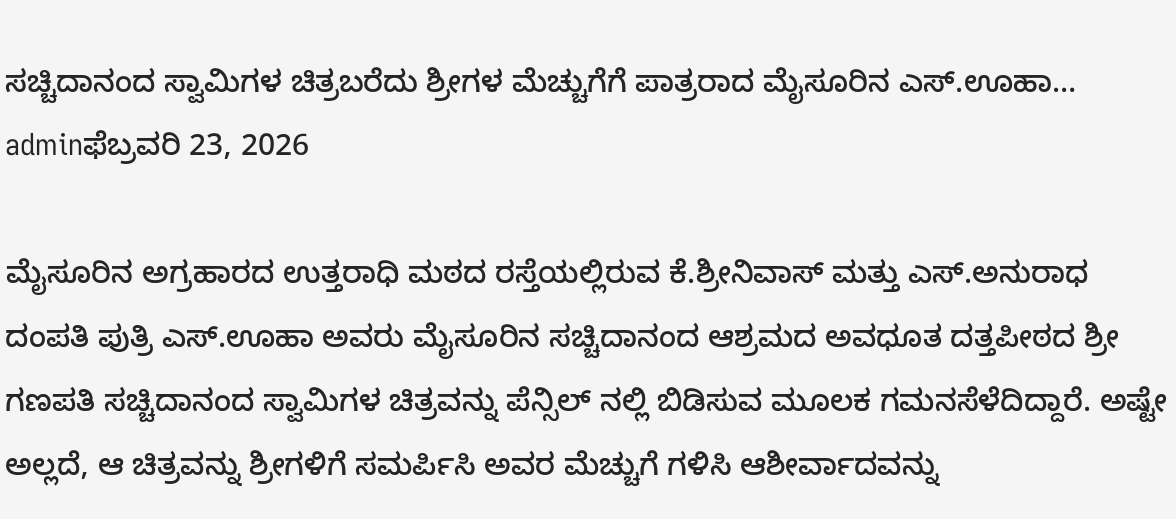ಸಚ್ಚಿದಾನಂದ ಸ್ವಾಮಿಗಳ ಚಿತ್ರಬರೆದು ಶ್ರೀಗಳ ಮೆಚ್ಚುಗೆಗೆ ಪಾತ್ರರಾದ ಮೈಸೂರಿನ ಎಸ್.ಊಹಾ…
adminಫೆಬ್ರವರಿ 23, 2026

ಮೈಸೂರಿನ ಅಗ್ರಹಾರದ ಉತ್ತರಾಧಿ ಮಠದ ರಸ್ತೆಯಲ್ಲಿರುವ ಕೆ.ಶ್ರೀನಿವಾಸ್ ಮತ್ತು ಎಸ್.ಅನುರಾಧ ದಂಪತಿ ಪುತ್ರಿ ಎಸ್.ಊಹಾ ಅವರು ಮೈಸೂರಿನ ಸಚ್ಚಿದಾನಂದ ಆಶ್ರಮದ ಅವಧೂತ ದತ್ತಪೀಠದ ಶ್ರೀ ಗಣಪತಿ ಸಚ್ಚಿದಾನಂದ ಸ್ವಾಮಿಗಳ ಚಿತ್ರವನ್ನು ಪೆನ್ಸಿಲ್ ನಲ್ಲಿ ಬಿಡಿಸುವ ಮೂಲಕ ಗಮನಸೆಳೆದಿದ್ದಾರೆ. ಅಷ್ಟೇ ಅಲ್ಲದೆ, ಆ ಚಿತ್ರವನ್ನು ಶ್ರೀಗಳಿಗೆ ಸಮರ್ಪಿಸಿ ಅವರ ಮೆಚ್ಚುಗೆ ಗಳಿಸಿ ಆಶೀರ್ವಾದವನ್ನು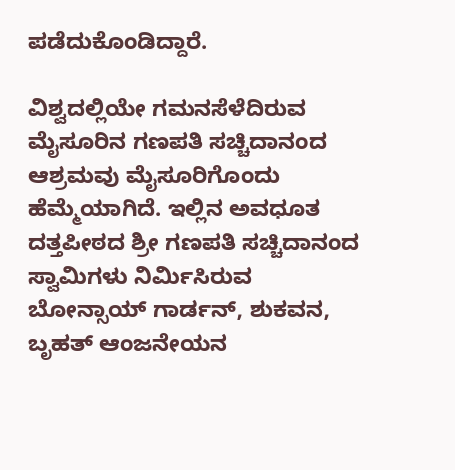ಪಡೆದುಕೊಂಡಿದ್ದಾರೆ.

ವಿಶ್ವದಲ್ಲಿಯೇ ಗಮನಸೆಳೆದಿರುವ ಮೈಸೂರಿನ ಗಣಪತಿ ಸಚ್ಚಿದಾನಂದ ಆಶ್ರಮವು ಮೈಸೂರಿಗೊಂದು ಹೆಮ್ಮೆಯಾಗಿದೆ. ಇಲ್ಲಿನ ಅವಧೂತ ದತ್ತಪೀಠದ ಶ್ರೀ ಗಣಪತಿ ಸಚ್ಚಿದಾನಂದ ಸ್ವಾಮಿಗಳು ನಿರ್ಮಿಸಿರುವ ಬೋನ್ಸಾಯ್ ಗಾರ್ಡನ್, ಶುಕವನ, ಬೃಹತ್ ಆಂಜನೇಯನ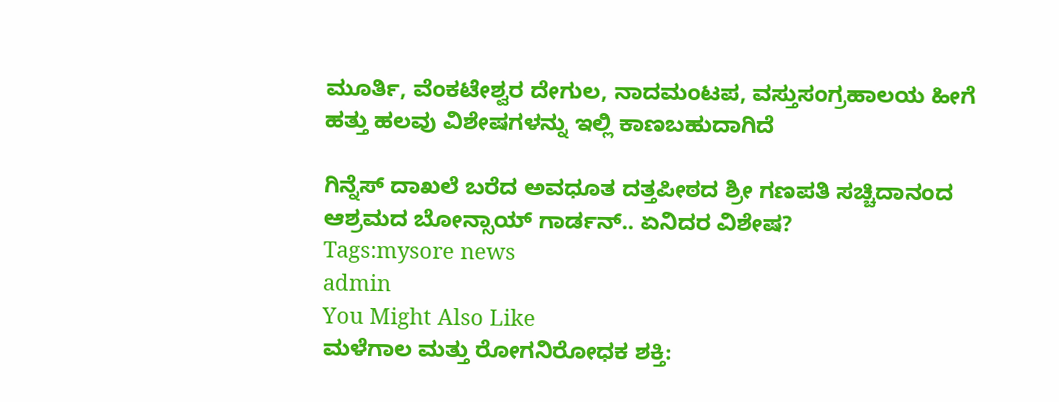ಮೂರ್ತಿ, ವೆಂಕಟೇಶ್ವರ ದೇಗುಲ, ನಾದಮಂಟಪ, ವಸ್ತುಸಂಗ್ರಹಾಲಯ ಹೀಗೆ ಹತ್ತು ಹಲವು ವಿಶೇಷಗಳನ್ನು ಇಲ್ಲಿ ಕಾಣಬಹುದಾಗಿದೆ

ಗಿನ್ನೆಸ್ ದಾಖಲೆ ಬರೆದ ಅವಧೂತ ದತ್ತಪೀಠದ ಶ್ರೀ ಗಣಪತಿ ಸಚ್ಚಿದಾನಂದ ಆಶ್ರಮದ ಬೋನ್ಸಾಯ್ ಗಾರ್ಡನ್.. ಏನಿದರ ವಿಶೇಷ?
Tags:mysore news
admin
You Might Also Like
ಮಳೆಗಾಲ ಮತ್ತು ರೋಗನಿರೋಧಕ ಶಕ್ತಿ: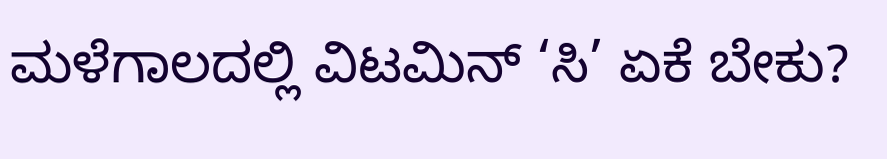ಮಳೆಗಾಲದಲ್ಲಿ ವಿಟಮಿನ್ ‘ಸಿ’ ಏಕೆ ಬೇಕು?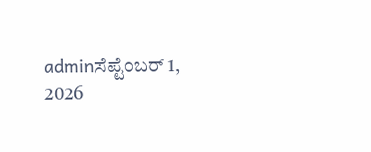adminಸೆಪ್ಟೆಂಬರ್ 1, 2026